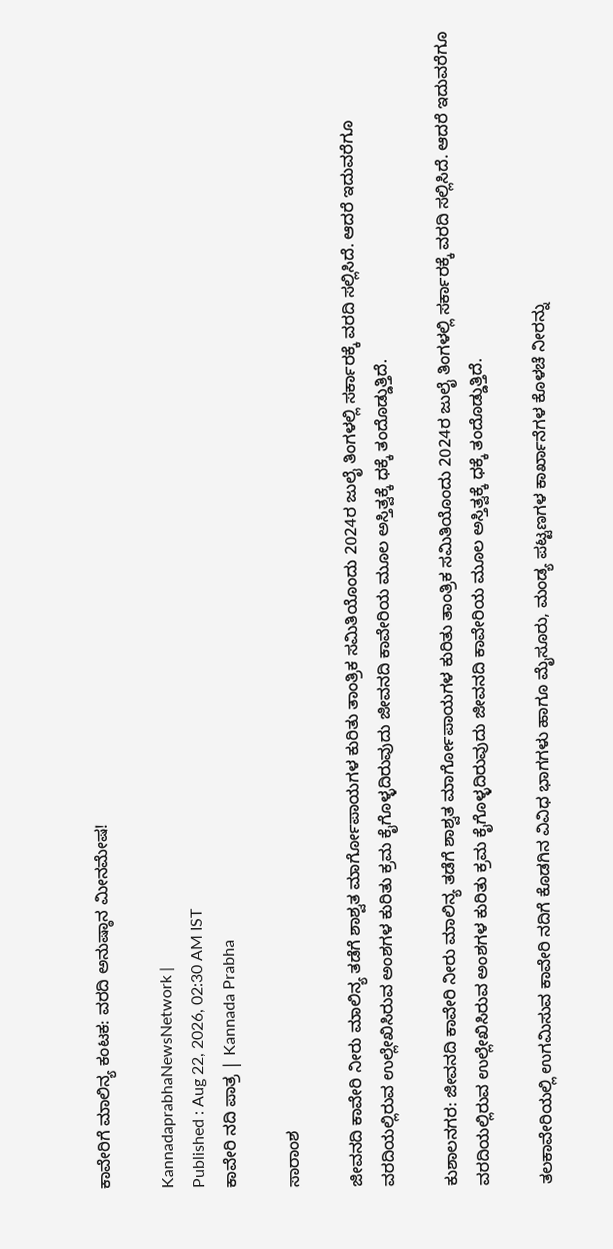ಕಾವೇರಿಗೆ ಮಾಲಿನ್ಯ ಕಂಟಕ: ವರದಿ ಅನುಷ್ಠಾನ ಮೀನಮೇಷ!

KannadaprabhaNewsNetwork |
Published : Aug 22, 2026, 02:30 AM IST
ಕಾವೇರಿ ನದಿ ಪಾತ್ರ | Kannada Prabha

ಸಾರಾಂಶ

ಜೀವನದಿ ಕಾವೇರಿ ನೀರು ಮಾಲಿನ್ಯ ತಡೆಗೆ ಶಾಶ್ವತ ಮಾರ್ಗೋಪಾಯಗಳ ಕುರಿತು ತಾಂತ್ರಿಕ ಸಮಿತಿಯೊಂದು 2024ರ ಜುಲೈ ತಿಂಗಳಲ್ಲಿ ಸರ್ಕಾರಕ್ಕೆ ವರದಿ ಸಲ್ಲಿಸಿದೆ. ಆದರೆ ಇದುವರೆಗೂ ವರದಿಯಲ್ಲಿರುವ ಉಲ್ಲೇಖಿಸಿರುವ ಅಂಶಗಳ ಕುರಿತು ಕ್ರಮ ಕೈಗೊಳ್ಳದಿರುವುದು ಜೀವನದಿ ಕಾವೇರಿಯ ಮೂಲ ಅಸ್ತಿತ್ವಕ್ಕೆ ಧಕ್ಕೆ ತಂದೊಡ್ಡುತ್ತಿದೆ.

ಕುಶಾಲನಗರ: ಜೀವನದಿ ಕಾವೇರಿ ನೀರು ಮಾಲಿನ್ಯ ತಡೆಗೆ ಶಾಶ್ವತ ಮಾರ್ಗೋಪಾಯಗಳ ಕುರಿತು ತಾಂತ್ರಿಕ ಸಮಿತಿಯೊಂದು 2024ರ ಜುಲೈ ತಿಂಗಳಲ್ಲಿ ಸರ್ಕಾರಕ್ಕೆ ವರದಿ ಸಲ್ಲಿಸಿದೆ. ಆದರೆ ಇದುವರೆಗೂ ವರದಿಯಲ್ಲಿರುವ ಉಲ್ಲೇಖಿಸಿರುವ ಅಂಶಗಳ ಕುರಿತು ಕ್ರಮ ಕೈಗೊಳ್ಳದಿರುವುದು ಜೀವನದಿ ಕಾವೇರಿಯ ಮೂಲ ಅಸ್ತಿತ್ವಕ್ಕೆ ಧಕ್ಕೆ ತಂದೊಡ್ಡುತ್ತಿದೆ.

ತಲಕಾವೇರಿಯಲ್ಲಿ ಉಗಮಿಸುವ ಕಾವೇರಿ ನದಿಗೆ ಕೊಡಗಿನ ವಿವಿಧ ಭಾಗಗಳು ಹಾಗೂ ಮೈಸೂರು, ಮಂಡ್ಯ ಪಟ್ಟಣಗಳ ಕಾರ್ಖಾನೆಗಳ ಕೊಳಚೆ ನೀರನ್ನು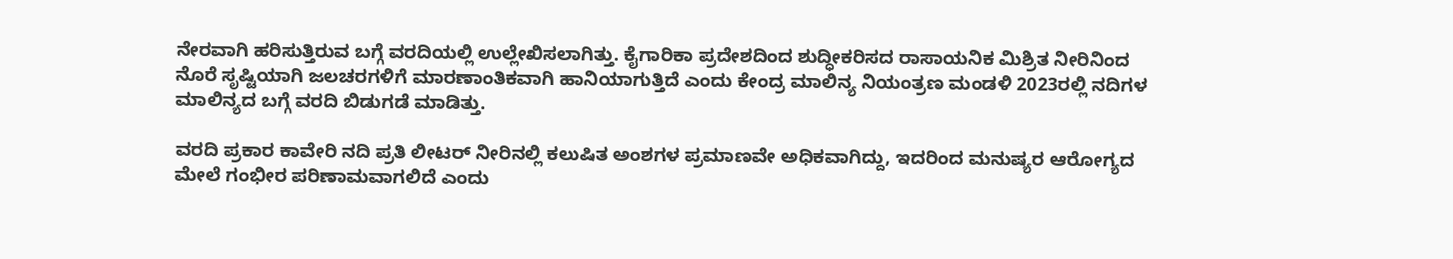ನೇರವಾಗಿ ಹರಿಸುತ್ತಿರುವ ಬಗ್ಗೆ ವರದಿಯಲ್ಲಿ ಉಲ್ಲೇಖಿಸಲಾಗಿತ್ತು. ಕೈಗಾರಿಕಾ ಪ್ರದೇಶದಿಂದ ಶುದ್ಧೀಕರಿಸದ ರಾಸಾಯನಿಕ ಮಿಶ್ರಿತ ನೀರಿನಿಂದ ನೊರೆ ಸೃಷ್ಟಿಯಾಗಿ ಜಲಚರಗಳಿಗೆ ಮಾರಣಾಂತಿಕವಾಗಿ ಹಾನಿಯಾಗುತ್ತಿದೆ ಎಂದು ಕೇಂದ್ರ ಮಾಲಿನ್ಯ ನಿಯಂತ್ರಣ ಮಂಡಳಿ 2023ರಲ್ಲಿ ನದಿಗಳ ಮಾಲಿನ್ಯದ ಬಗ್ಗೆ ವರದಿ ಬಿಡುಗಡೆ ಮಾಡಿತ್ತು.

ವರದಿ ಪ್ರಕಾರ ಕಾವೇರಿ ನದಿ ಪ್ರತಿ ಲೀಟರ್ ನೀರಿನಲ್ಲಿ ಕಲುಷಿತ ಅಂಶಗಳ ಪ್ರಮಾಣವೇ ಅಧಿಕವಾಗಿದ್ದು, ಇದರಿಂದ ಮನುಷ್ಯರ ಆರೋಗ್ಯದ ಮೇಲೆ ಗಂಭೀರ ಪರಿಣಾಮವಾಗಲಿದೆ ಎಂದು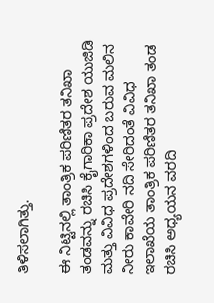ತಿಳಿಸಲಾಗಿತ್ತು.

ಈ ನಿಟ್ಟಿನಲ್ಲಿ ತಾಂತ್ರಿಕ ಪರಿಣಿತರ ತನಿಖಾ ತಂಡವನ್ನು ರಚಿಸಿ ಕೈಗಾರಿಕಾ ಪ್ರದೇಶ ಯುಜಿಡಿ ಮತ್ತು ವಿವಿಧ ಪ್ರದೇಶಗಳಿಂದ ಬರುವ ಮಲಿನ ನೀರು ಕಾವೇರಿ ನದಿ ಸೇರಿದಂತೆ ವಿವಿಧ ಇಲಾಖೆಯ ತಾಂತ್ರಿಕ ಪರಿಣಿತರ ತನಿಖಾ ತಂಡ ರಚಿಸಿ ಅಧ್ಯಯನ ವರದಿ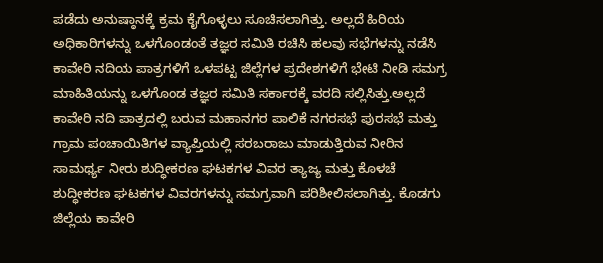ಪಡೆದು ಅನುಷ್ಠಾನಕ್ಕೆ ಕ್ರಮ ಕೈಗೊಳ್ಳಲು ಸೂಚಿಸಲಾಗಿತ್ತು. ಅಲ್ಲದೆ ಹಿರಿಯ ಅಧಿಕಾರಿಗಳನ್ನು ಒಳಗೊಂಡಂತೆ ತಜ್ಞರ ಸಮಿತಿ ರಚಿಸಿ ಹಲವು ಸಭೆಗಳನ್ನು ನಡೆಸಿ ಕಾವೇರಿ ನದಿಯ ಪಾತ್ರಗಳಿಗೆ ಒಳಪಟ್ಟ ಜಿಲ್ಲೆಗಳ ಪ್ರದೇಶಗಳಿಗೆ ಭೇಟಿ ನೀಡಿ ಸಮಗ್ರ ಮಾಹಿತಿಯನ್ನು ಒಳಗೊಂಡ ತಜ್ಞರ ಸಮಿತಿ ಸರ್ಕಾರಕ್ಕೆ ವರದಿ ಸಲ್ಲಿಸಿತ್ತು.ಅಲ್ಲದೆ ಕಾವೇರಿ ನದಿ ಪಾತ್ರದಲ್ಲಿ ಬರುವ ಮಹಾನಗರ ಪಾಲಿಕೆ ನಗರಸಭೆ ಪುರಸಭೆ ಮತ್ತು ಗ್ರಾಮ ಪಂಚಾಯಿತಿಗಳ ವ್ಯಾಪ್ತಿಯಲ್ಲಿ ಸರಬರಾಜು ಮಾಡುತ್ತಿರುವ ನೀರಿನ ಸಾಮರ್ಥ್ಯ ನೀರು ಶುದ್ಧೀಕರಣ ಘಟಕಗಳ ವಿವರ ತ್ಯಾಜ್ಯ ಮತ್ತು ಕೊಳಚೆ ಶುದ್ಧೀಕರಣ ಘಟಕಗಳ ವಿವರಗಳನ್ನು ಸಮಗ್ರವಾಗಿ ಪರಿಶೀಲಿಸಲಾಗಿತ್ತು. ಕೊಡಗು ಜಿಲ್ಲೆಯ ಕಾವೇರಿ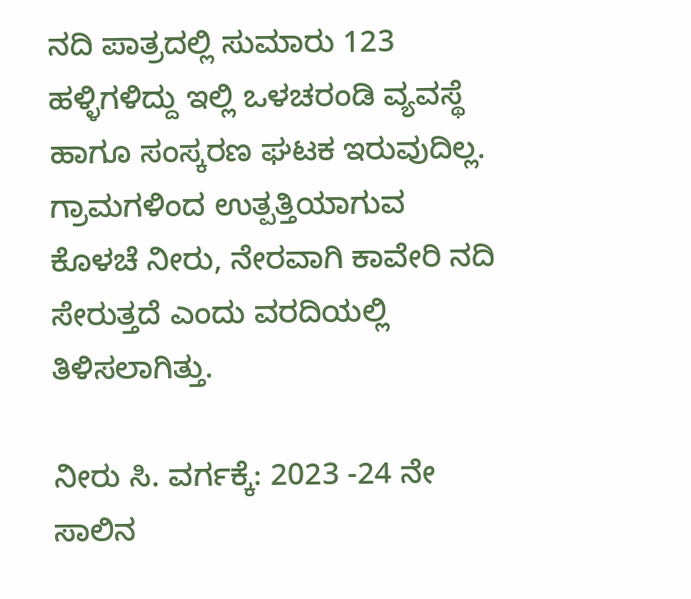ನದಿ ಪಾತ್ರದಲ್ಲಿ ಸುಮಾರು 123 ಹಳ್ಳಿಗಳಿದ್ದು ಇಲ್ಲಿ ಒಳಚರಂಡಿ ವ್ಯವಸ್ಥೆ ಹಾಗೂ ಸಂಸ್ಕರಣ ಘಟಕ ಇರುವುದಿಲ್ಲ. ಗ್ರಾಮಗಳಿಂದ ಉತ್ಪತ್ತಿಯಾಗುವ ಕೊಳಚೆ ನೀರು, ನೇರವಾಗಿ ಕಾವೇರಿ ನದಿ ಸೇರುತ್ತದೆ ಎಂದು ವರದಿಯಲ್ಲಿ ತಿಳಿಸಲಾಗಿತ್ತು.

ನೀರು ಸಿ. ವರ್ಗಕ್ಕೆ: 2023 -24 ನೇ ಸಾಲಿನ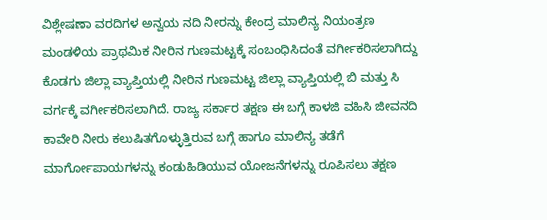ವಿಶ್ಲೇಷಣಾ ವರದಿಗಳ ಅನ್ವಯ ನದಿ ನೀರನ್ನು ಕೇಂದ್ರ ಮಾಲಿನ್ಯ ನಿಯಂತ್ರಣ ಮಂಡಳಿಯ ಪ್ರಾಥಮಿಕ ನೀರಿನ ಗುಣಮಟ್ಟಕ್ಕೆ ಸಂಬಂಧಿಸಿದಂತೆ ವರ್ಗೀಕರಿಸಲಾಗಿದ್ದು ಕೊಡಗು ಜಿಲ್ಲಾ ವ್ಯಾಪ್ತಿಯಲ್ಲಿ ನೀರಿನ ಗುಣಮಟ್ಟ ಜಿಲ್ಲಾ ವ್ಯಾಪ್ತಿಯಲ್ಲಿ ಬಿ ಮತ್ತು ಸಿ ವರ್ಗಕ್ಕೆ ವರ್ಗೀಕರಿಸಲಾಗಿದೆ. ರಾಜ್ಯ ಸರ್ಕಾರ ತಕ್ಷಣ ಈ ಬಗ್ಗೆ ಕಾಳಜಿ ವಹಿಸಿ ಜೀವನದಿ ಕಾವೇರಿ ನೀರು ಕಲುಷಿತಗೊಳ್ಳುತ್ತಿರುವ ಬಗ್ಗೆ ಹಾಗೂ ಮಾಲಿನ್ಯ ತಡೆಗೆ ಮಾರ್ಗೋಪಾಯಗಳನ್ನು ಕಂಡುಹಿಡಿಯುವ ಯೋಜನೆಗಳನ್ನು ರೂಪಿಸಲು ತಕ್ಷಣ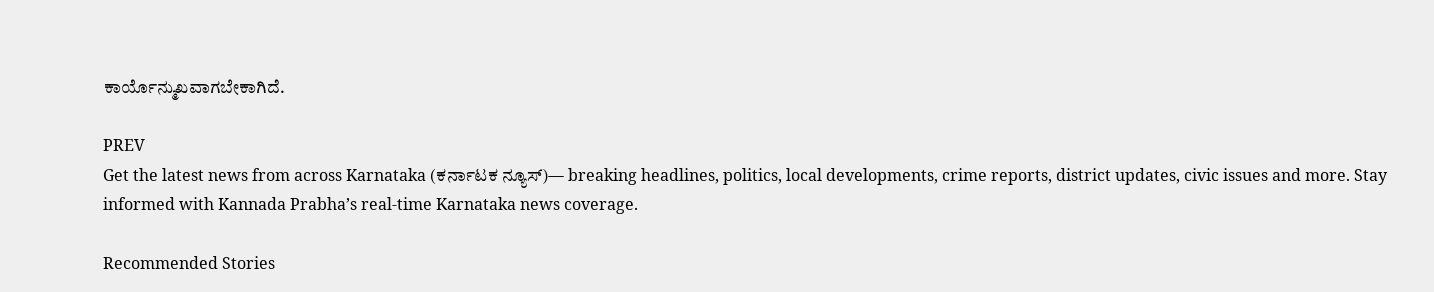ಕಾರ್ಯೊನ್ಮುಖವಾಗಬೇಕಾಗಿದೆ.

PREV
Get the latest news from across Karnataka (ಕರ್ನಾಟಕ ನ್ಯೂಸ್)— breaking headlines, politics, local developments, crime reports, district updates, civic issues and more. Stay informed with Kannada Prabha’s real‑time Karnataka news coverage.

Recommended Stories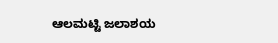ಆಲಮಟ್ಟಿ ಜಲಾಶಯ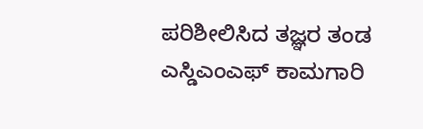ಪರಿಶೀಲಿಸಿದ ತಜ್ಞರ ತಂಡ
ಎಸ್ಡಿಎಂಎಫ್ ಕಾಮಗಾರಿ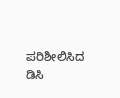ಪರಿಶೀಲಿಸಿದ ಡಿಸಿ